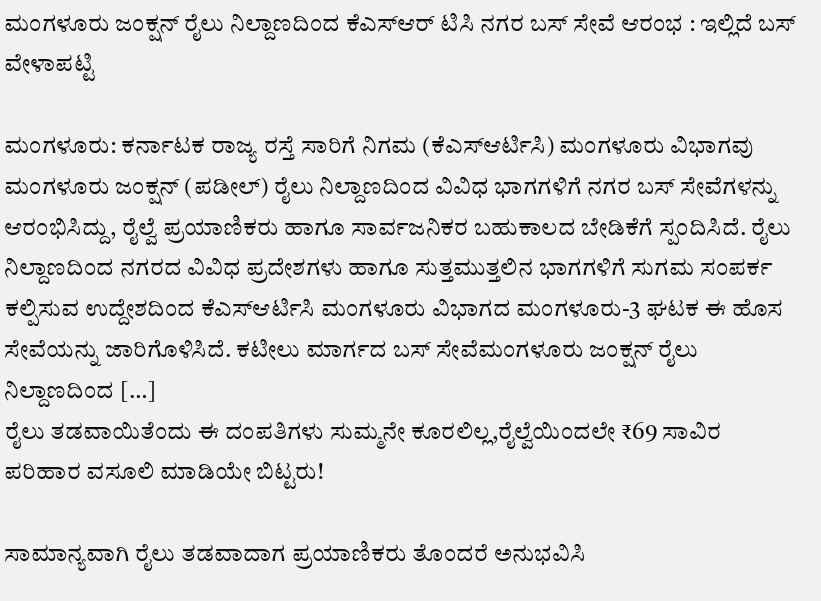ಮಂಗಳೂರು ಜಂಕ್ಷನ್ ರೈಲು ನಿಲ್ದಾಣದಿಂದ ಕೆಎಸ್ಆರ್ ಟಿಸಿ ನಗರ ಬಸ್ ಸೇವೆ ಆರಂಭ : ಇಲ್ಲಿದೆ ಬಸ್ ವೇಳಾಪಟ್ಟಿ

ಮಂಗಳೂರು: ಕರ್ನಾಟಕ ರಾಜ್ಯ ರಸ್ತೆ ಸಾರಿಗೆ ನಿಗಮ (ಕೆಎಸ್ಆರ್ಟಿಸಿ) ಮಂಗಳೂರು ವಿಭಾಗವು ಮಂಗಳೂರು ಜಂಕ್ಷನ್ (ಪಡೀಲ್) ರೈಲು ನಿಲ್ದಾಣದಿಂದ ವಿವಿಧ ಭಾಗಗಳಿಗೆ ನಗರ ಬಸ್ ಸೇವೆಗಳನ್ನು ಆರಂಭಿಸಿದ್ದು, ರೈಲ್ವೆ ಪ್ರಯಾಣಿಕರು ಹಾಗೂ ಸಾರ್ವಜನಿಕರ ಬಹುಕಾಲದ ಬೇಡಿಕೆಗೆ ಸ್ಪಂದಿಸಿದೆ. ರೈಲು ನಿಲ್ದಾಣದಿಂದ ನಗರದ ವಿವಿಧ ಪ್ರದೇಶಗಳು ಹಾಗೂ ಸುತ್ತಮುತ್ತಲಿನ ಭಾಗಗಳಿಗೆ ಸುಗಮ ಸಂಪರ್ಕ ಕಲ್ಪಿಸುವ ಉದ್ದೇಶದಿಂದ ಕೆಎಸ್ಆರ್ಟಿಸಿ ಮಂಗಳೂರು ವಿಭಾಗದ ಮಂಗಳೂರು-3 ಘಟಕ ಈ ಹೊಸ ಸೇವೆಯನ್ನು ಜಾರಿಗೊಳಿಸಿದೆ. ಕಟೀಲು ಮಾರ್ಗದ ಬಸ್ ಸೇವೆಮಂಗಳೂರು ಜಂಕ್ಷನ್ ರೈಲು ನಿಲ್ದಾಣದಿಂದ […]
ರೈಲು ತಡವಾಯಿತೆಂದು ಈ ದಂಪತಿಗಳು ಸುಮ್ಮನೇ ಕೂರಲಿಲ್ಲ,ರೈಲ್ವೆಯಿಂದಲೇ ₹69 ಸಾವಿರ ಪರಿಹಾರ ವಸೂಲಿ ಮಾಡಿಯೇ ಬಿಟ್ಟರು!

ಸಾಮಾನ್ಯವಾಗಿ ರೈಲು ತಡವಾದಾಗ ಪ್ರಯಾಣಿಕರು ತೊಂದರೆ ಅನುಭವಿಸಿ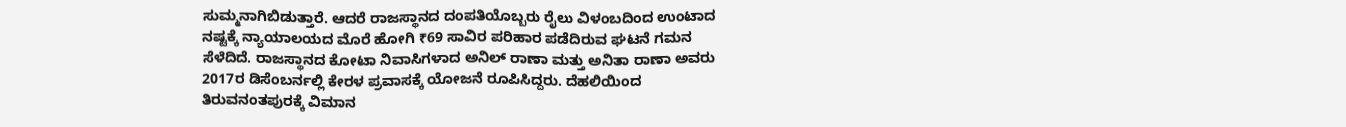ಸುಮ್ಮನಾಗಿಬಿಡುತ್ತಾರೆ. ಆದರೆ ರಾಜಸ್ಥಾನದ ದಂಪತಿಯೊಬ್ಬರು ರೈಲು ವಿಳಂಬದಿಂದ ಉಂಟಾದ ನಷ್ಟಕ್ಕೆ ನ್ಯಾಯಾಲಯದ ಮೊರೆ ಹೋಗಿ ₹69 ಸಾವಿರ ಪರಿಹಾರ ಪಡೆದಿರುವ ಘಟನೆ ಗಮನ ಸೆಳೆದಿದೆ. ರಾಜಸ್ಥಾನದ ಕೋಟಾ ನಿವಾಸಿಗಳಾದ ಅನಿಲ್ ರಾಣಾ ಮತ್ತು ಅನಿತಾ ರಾಣಾ ಅವರು 2017ರ ಡಿಸೆಂಬರ್ನಲ್ಲಿ ಕೇರಳ ಪ್ರವಾಸಕ್ಕೆ ಯೋಜನೆ ರೂಪಿಸಿದ್ದರು. ದೆಹಲಿಯಿಂದ ತಿರುವನಂತಪುರಕ್ಕೆ ವಿಮಾನ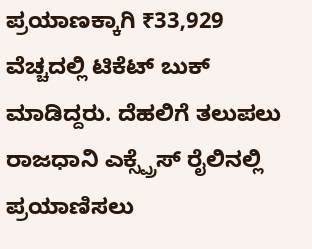ಪ್ರಯಾಣಕ್ಕಾಗಿ ₹33,929 ವೆಚ್ಚದಲ್ಲಿ ಟಿಕೆಟ್ ಬುಕ್ ಮಾಡಿದ್ದರು. ದೆಹಲಿಗೆ ತಲುಪಲು ರಾಜಧಾನಿ ಎಕ್ಸ್ಪ್ರೆಸ್ ರೈಲಿನಲ್ಲಿ ಪ್ರಯಾಣಿಸಲು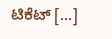ಟಿಕೆಟ್ […]